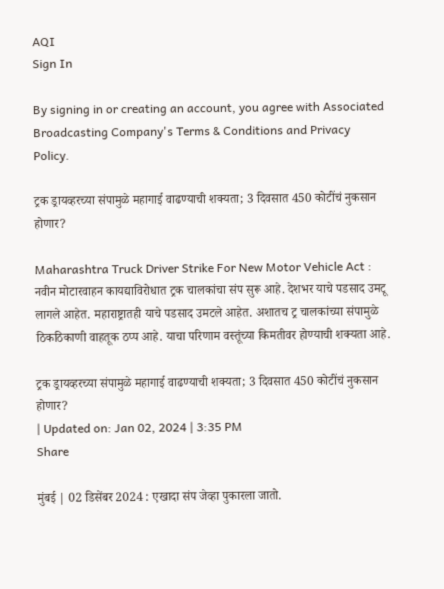AQI
Sign In

By signing in or creating an account, you agree with Associated Broadcasting Company's Terms & Conditions and Privacy Policy.

ट्रक ड्रायव्हरच्या संपामुळे महागाई वाढण्याची शक्यता; 3 दिवसात 450 कोटींचं नुकसान होणार?

Maharashtra Truck Driver Strike For New Motor Vehicle Act : नवीन मोटारवाहन कायद्याविरोधात ट्रक चालकांचा संप सुरू आहे. देशभर याचे पडसाद उमटू लागले आहेत. महाराष्ट्रातही याचे पडसाद उमटले आहेत. अशातच ट्र चालकांच्या संपामुळे ठिकठिकाणी वाहतूक ठप्प आहे. याचा परिणाम वस्तूंच्या किमतीवर होण्याची शक्यता आहे.

ट्रक ड्रायव्हरच्या संपामुळे महागाई वाढण्याची शक्यता; 3 दिवसात 450 कोटींचं नुकसान होणार?
| Updated on: Jan 02, 2024 | 3:35 PM
Share

मुंबई | 02 डिसेंबर 2024 : एखादा संप जेव्हा पुकारला जातो.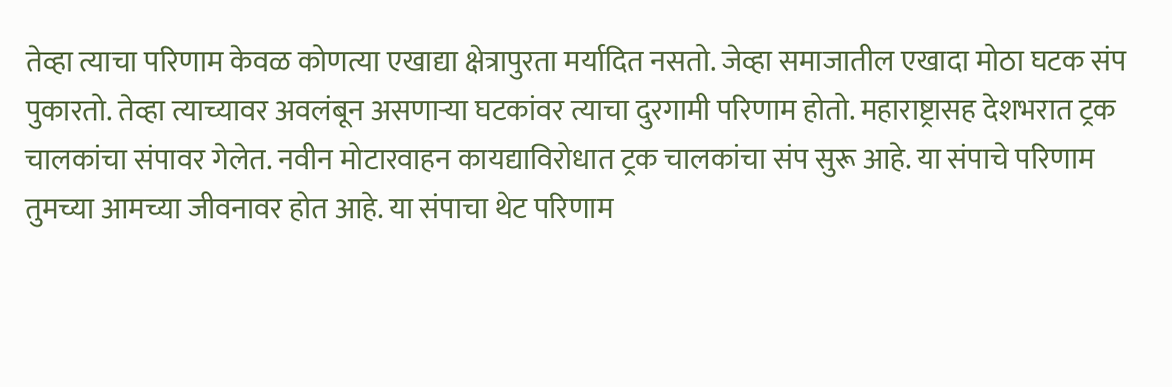तेव्हा त्याचा परिणाम केवळ कोणत्या एखाद्या क्षेत्रापुरता मर्यादित नसतो. जेव्हा समाजातील एखादा मोठा घटक संप पुकारतो. तेव्हा त्याच्यावर अवलंबून असणाऱ्या घटकांवर त्याचा दुरगामी परिणाम होतो. महाराष्ट्रासह देशभरात ट्रक चालकांचा संपावर गेलेत. नवीन मोटारवाहन कायद्याविरोधात ट्रक चालकांचा संप सुरू आहे. या संपाचे परिणाम तुमच्या आमच्या जीवनावर होत आहे. या संपाचा थेट परिणाम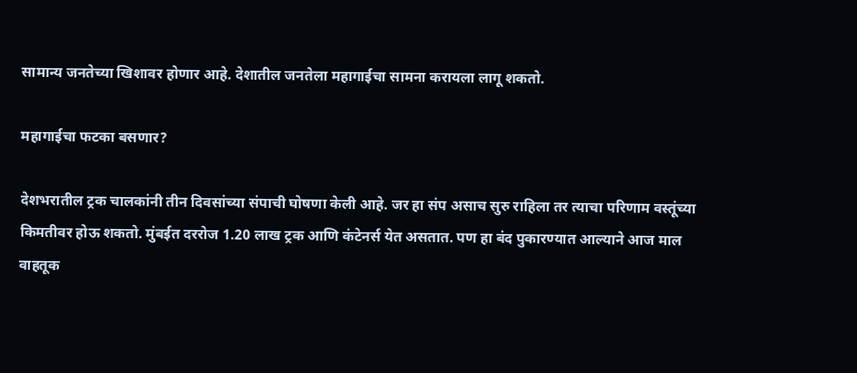सामान्य जनतेच्या खिशावर होणार आहे. देशातील जनतेला महागाईचा सामना करायला लागू शकतो.

महागाईचा फटका बसणार?

देशभरातील ट्रक चालकांनी तीन दिवसांच्या संपाची घोषणा केली आहे. जर हा संप असाच सुरु राहिला तर त्याचा परिणाम वस्तूंच्या किमतीवर होऊ शकतो. मुंबईत दररोज 1.20 लाख ट्रक आणि कंटेनर्स येत असतात. पण हा बंद पुकारण्यात आल्याने आज माल वाहतूक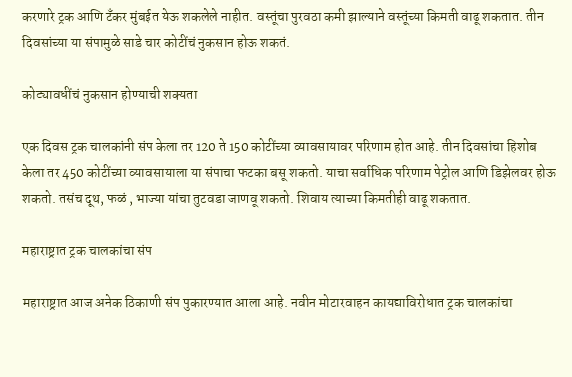करणारे ट्रक आणि टँकर मुंबईत येऊ शकलेले नाहीत. वस्तूंचा पुरवठा कमी झाल्याने वस्तूंच्या किमती वाढू शकतात. तीन दिवसांच्या या संपामुळे साडे चार कोटींचं नुकसान होऊ शकतं.

कोट्यावधींचं नुकसान होण्याची शक्यता

एक दिवस ट्रक चालकांनी संप केला तर 120 ते 150 कोटींच्या व्यावसायावर परिणाम होत आहे. तीन दिवसांचा हिशोब केला तर 450 कोटींच्या व्यावसायाला या संपाचा फटका बसू शकतो. याचा सर्वाधिक परिणाम पेट्रोल आणि डिझेलवर होऊ शकतो. तसंच दूथ, फळं , भाज्या यांचा तुटवडा जाणवू शकतो. शिवाय त्याच्या किमतीही वाढू शकतात.

महाराष्ट्रात ट्रक चालकांचा संप

महाराष्ट्रात आज अनेक ठिकाणी संप पुकारण्यात आला आहे. नवीन मोटारवाहन कायद्याविरोधात ट्रक चालकांचा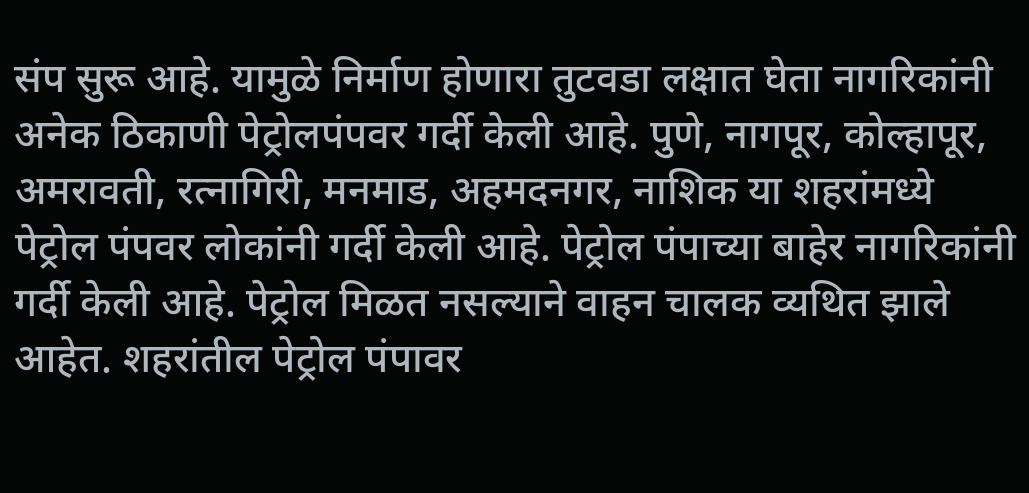संप सुरू आहे. यामुळे निर्माण होणारा तुटवडा लक्षात घेता नागरिकांनी अनेक ठिकाणी पेट्रोलपंपवर गर्दी केली आहे. पुणे, नागपूर, कोल्हापूर, अमरावती, रत्नागिरी, मनमाड, अहमदनगर, नाशिक या शहरांमध्ये पेट्रोल पंपवर लोकांनी गर्दी केली आहे. पेट्रोल पंपाच्या बाहेर नागरिकांनी गर्दी केली आहे. पेट्रोल मिळत नसल्याने वाहन चालक व्यथित झाले आहेत. शहरांतील पेट्रोल पंपावर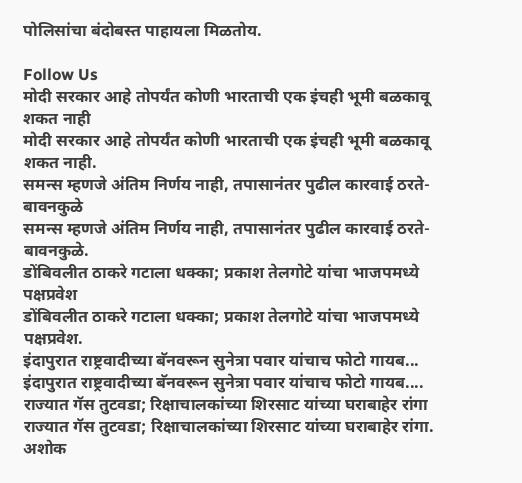पोलिसांचा बंदोबस्त पाहायला मिळतोय.

Follow Us
मोदी सरकार आहे तोपर्यंत कोणी भारताची एक इंचही भूमी बळकावू शकत नाही
मोदी सरकार आहे तोपर्यंत कोणी भारताची एक इंचही भूमी बळकावू शकत नाही.
समन्स म्हणजे अंतिम निर्णय नाही, तपासानंतर पुढील कारवाई ठरते- बावनकुळे
समन्स म्हणजे अंतिम निर्णय नाही, तपासानंतर पुढील कारवाई ठरते- बावनकुळे.
डोंबिवलीत ठाकरे गटाला धक्का; प्रकाश तेलगोटे यांचा भाजपमध्ये पक्षप्रवेश
डोंबिवलीत ठाकरे गटाला धक्का; प्रकाश तेलगोटे यांचा भाजपमध्ये पक्षप्रवेश.
इंदापुरात राष्ट्रवादीच्या बॅनवरून सुनेत्रा पवार यांचाच फोटो गायब...
इंदापुरात राष्ट्रवादीच्या बॅनवरून सुनेत्रा पवार यांचाच फोटो गायब....
राज्यात गॅस तुटवडा; रिक्षाचालकांच्या शिरसाट यांच्या घराबाहेर रांगा
राज्यात गॅस तुटवडा; रिक्षाचालकांच्या शिरसाट यांच्या घराबाहेर रांगा.
अशोक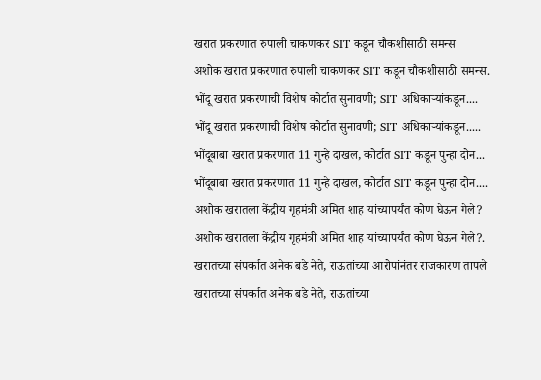खरात प्रकरणात रुपाली चाकणकर SIT कडून चौकशीसाठी समन्स
अशोक खरात प्रकरणात रुपाली चाकणकर SIT कडून चौकशीसाठी समन्स.
भोंदू खरात प्रकरणाची विशेष कोर्टात सुनावणी; SIT अधिकाऱ्यांकडून....
भोंदू खरात प्रकरणाची विशेष कोर्टात सुनावणी; SIT अधिकाऱ्यांकडून.....
भोंदूबाबा खरात प्रकरणात 11 गुन्हे दाखल, कोर्टात SIT कडून पुन्हा दोन...
भोंदूबाबा खरात प्रकरणात 11 गुन्हे दाखल, कोर्टात SIT कडून पुन्हा दोन....
अशोक खरातला केंद्रीय गृहमंत्री अमित शाह यांच्यापर्यंत कोण घेऊन गेले?
अशोक खरातला केंद्रीय गृहमंत्री अमित शाह यांच्यापर्यंत कोण घेऊन गेले?.
खरातच्या संपर्कात अनेक बडे नेते, राऊतांच्या आरोपांनंतर राजकारण तापले
खरातच्या संपर्कात अनेक बडे नेते, राऊतांच्या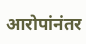आरोपांनंतर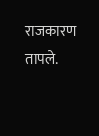राजकारण तापले.